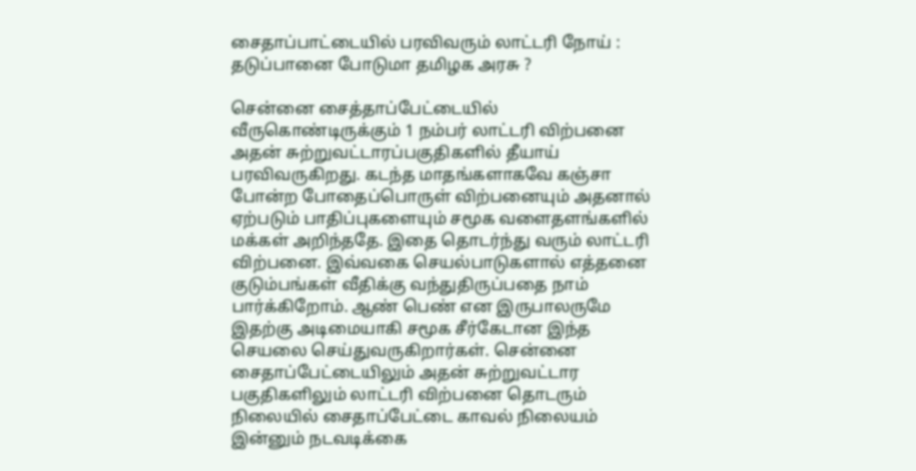சைதாப்பாட்டையில் பரவிவரும் லாட்டரி நோய் : தடுப்பானை போடுமா தமிழக அரசு ?

சென்னை சைத்தாப்பேட்டையில் வீருகொண்டிருக்கும் 1 நம்பர் லாட்டரி விற்பனை அதன் சுற்றுவட்டாரப்பகுதிகளில் தீயாய் பரவிவருகிறது. கடந்த மாதங்களாகவே கஞ்சா போன்ற போதைப்பொருள் விற்பனையும் அதனால் ஏற்படும் பாதிப்புகளையும் சமூக வளைதளங்களில் மக்கள் அறிந்ததே. இதை தொடர்ந்து வரும் லாட்டரி விற்பனை. இவ்வகை செயல்பாடுகளால் எத்தனை குடும்பங்கள் வீதிக்கு வந்துதிருப்பதை நாம் பார்க்கிறோம். ஆண் பெண் என இருபாலருமே இதற்கு அடிமையாகி சமூக சீர்கேடான இந்த செயலை செய்துவருகிறார்கள். சென்னை சைதாப்பேட்டையிலும் அதன் சுற்றுவட்டார பகுதிகளிலும் லாட்டரி விற்பனை தொடரும் நிலையில் சைதாப்பேட்டை காவல் நிலையம் இன்னும் நடவடிக்கை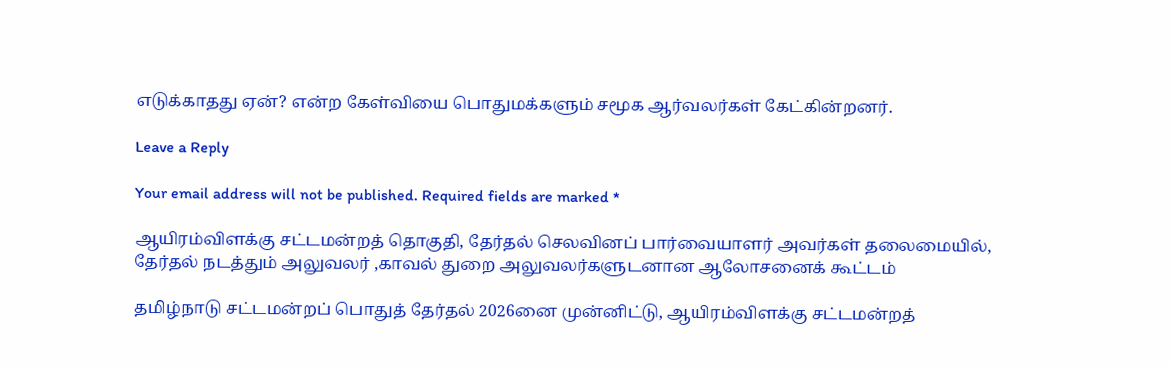எடுக்காதது ஏன்? என்ற கேள்வியை பொதுமக்களும் சமூக ஆர்வலர்கள் கேட்கின்றனர்.

Leave a Reply

Your email address will not be published. Required fields are marked *

ஆயிரம்விளக்கு சட்டமன்றத் தொகுதி, தேர்தல் செலவினப் பார்வையாளர் அவர்கள் தலைமையில், தேர்தல் நடத்தும் அலுவலர் ,காவல் துறை அலுவலர்களுடனான ஆலோசனைக் கூட்டம்

தமிழ்நாடு சட்டமன்றப் பொதுத் தேர்தல் 2026னை முன்னிட்டு, ஆயிரம்விளக்கு சட்டமன்றத்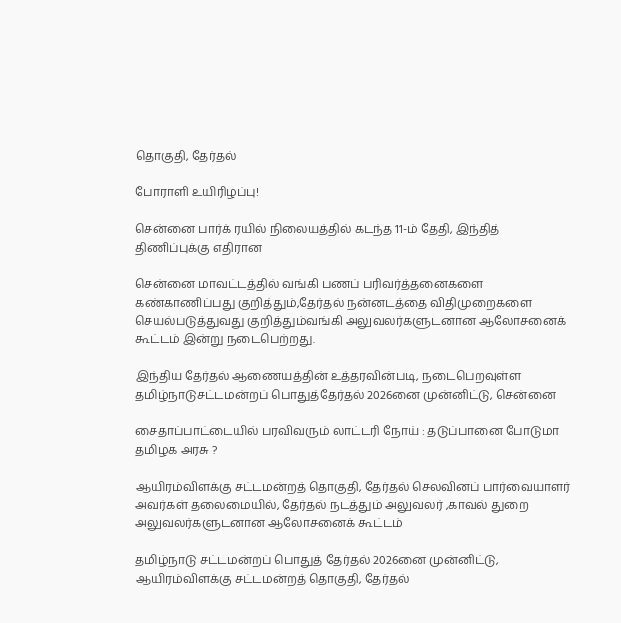தொகுதி, தேர்தல்

போராளி உயிரிழப்பு!

சென்னை பார்க் ரயில் நிலையத்தில் கடந்த 11-ம் தேதி, இந்தித் திணிப்புக்கு எதிரான

சென்னை மாவட்டத்தில் வங்கி பணப் பரிவர்த்தனைகளை கண்காணிப்பது குறித்தும்,தேர்தல் நன்னடத்தை விதிமுறைகளை செயல்படுத்துவது குறித்தும்வங்கி அலுவலர்களுடனான ஆலோசனைக் கூட்டம் இன்று நடைபெற்றது.

இந்திய தேர்தல் ஆணையத்தின் உத்தரவின்படி, நடைபெறவுள்ள தமிழ்நாடுசட்டமன்றப் பொதுத்தேர்தல் 2026னை முன்னிட்டு, சென்னை

சைதாப்பாட்டையில் பரவிவரும் லாட்டரி நோய் : தடுப்பானை போடுமா தமிழக அரசு ?

ஆயிரம்விளக்கு சட்டமன்றத் தொகுதி, தேர்தல் செலவினப் பார்வையாளர் அவர்கள் தலைமையில், தேர்தல் நடத்தும் அலுவலர் ,காவல் துறை அலுவலர்களுடனான ஆலோசனைக் கூட்டம்

தமிழ்நாடு சட்டமன்றப் பொதுத் தேர்தல் 2026னை முன்னிட்டு, ஆயிரம்விளக்கு சட்டமன்றத் தொகுதி, தேர்தல்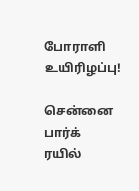போராளி உயிரிழப்பு!

சென்னை பார்க் ரயில்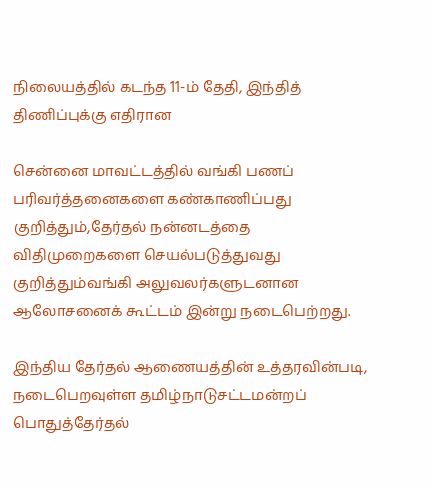நிலையத்தில் கடந்த 11-ம் தேதி, இந்தித் திணிப்புக்கு எதிரான

சென்னை மாவட்டத்தில் வங்கி பணப் பரிவர்த்தனைகளை கண்காணிப்பது குறித்தும்,தேர்தல் நன்னடத்தை விதிமுறைகளை செயல்படுத்துவது குறித்தும்வங்கி அலுவலர்களுடனான ஆலோசனைக் கூட்டம் இன்று நடைபெற்றது.

இந்திய தேர்தல் ஆணையத்தின் உத்தரவின்படி, நடைபெறவுள்ள தமிழ்நாடுசட்டமன்றப் பொதுத்தேர்தல்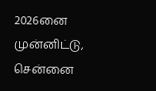2026னை முன்னிட்டு, சென்னை